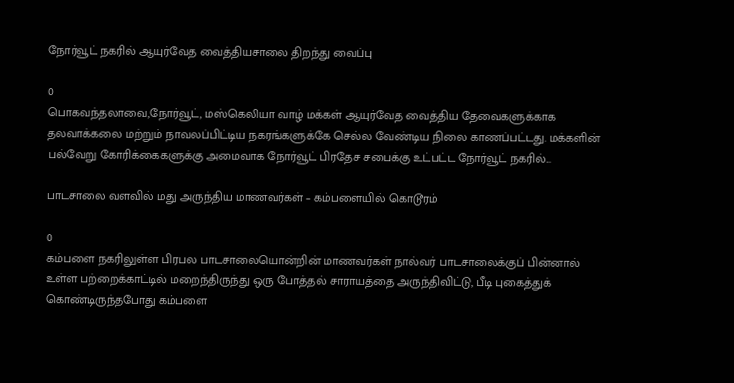நோர்வூட் நகரில் ஆயுர்வேத வைத்தியசாலை திறந்து வைப்பு

0
பொகவந்தலாவை,நோர்வூட், மஸ்கெலியா வாழ் மக்கள் ஆயுர்வேத வைத்திய தேவைகளுக்காக தலவாக்கலை மற்றும் நாவலப்பிட்டிய நகரங்களுக்கே செல்ல வேண்டிய நிலை காணப்பட்டது. மக்களின் பல்வேறு கோரிக்கைகளுக்கு அமைவாக நோர்வூட் பிரதேச சபைக்கு உட்பட்ட நோர்வூட் நகரில்...

பாடசாலை வளவில் மது அருந்திய மாணவர்கள் – கம்பளையில் கொடூரம்

0
கம்பளை நகரிலுள்ள பிரபல பாடசாலையொன்றின் மாணவர்கள் நால்வர் பாடசாலைக்குப் பின்னால் உள்ள பற்றைக்காட்டில் மறைந்திருந்து ஒரு போத்தல் சாராயத்தை அருந்திவிட்டு, பீடி புகைத்துக் கொண்டிருந்தபோது கம்பளை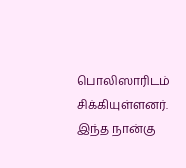பொலிஸாரிடம் சிக்கியுள்ளனர். இந்த நான்கு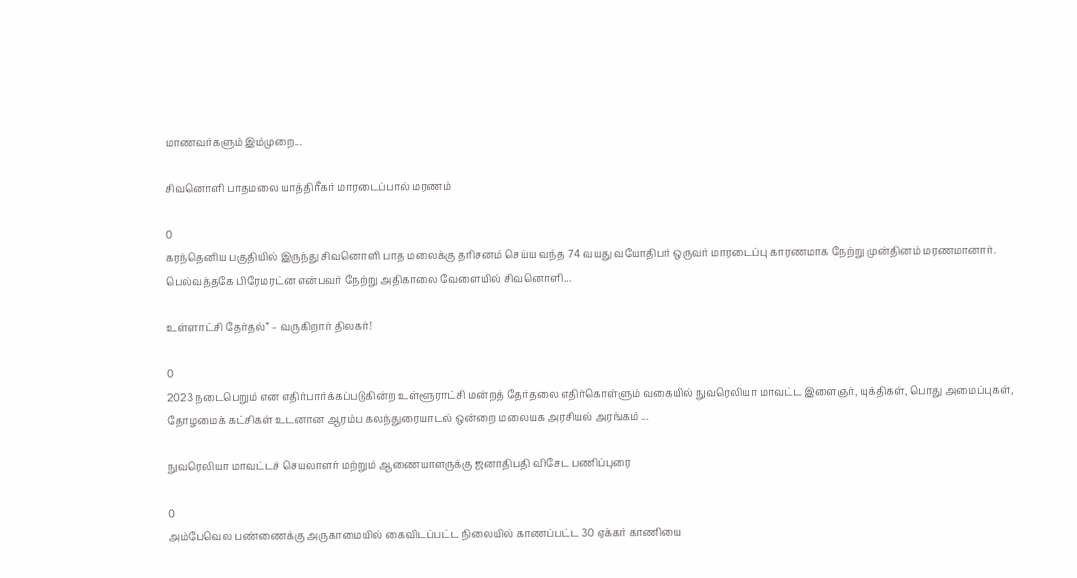மாணவர்களும் இம்முறை...

சிவனொளி பாதமலை யாத்திரீகர் மாரடைப்பால் மரணம்

0
கரந்தெனிய பகுதியில் இருந்து சிவனொளி பாத மலைக்கு தரிசனம் செய்ய வந்த 74 வயது வயோதிபர் ஒருவர் மாரடைப்பு காரணமாக நேற்று முன்தினம் மரணமானார். பெல்வத்தகே பிரேமரட்ன என்பவர் நேற்று அதிகாலை வேளையில் சிவனொளி...

உள்ளாட்சி தேர்தல்” – வருகிறார் திலகர்!

0
2023 நடைபெறும் என எதிர்பார்க்கப்படுகின்ற உள்ளூராட்சி மன்றத் தேர்தலை எதிர்கொள்ளும் வகையில் நுவரெலியா மாவட்ட இளைஞர், யுக்திகள், பொது அமைப்புகள், தோழமைக் கட்சிகள் உடனான ஆரம்ப கலந்துரையாடல் ஒன்றை மலையக அரசியல் அரங்கம் ...

நுவரெலியா மாவட்டச் செயலாளர் மற்றும் ஆணையாளருக்கு ஜனாதிபதி விசேட பணிப்புரை

0
அம்பேவெல பண்ணைக்கு அருகாமையில் கைவிடப்பட்ட நிலையில் காணப்பட்ட 30 ஏக்கர் காணியை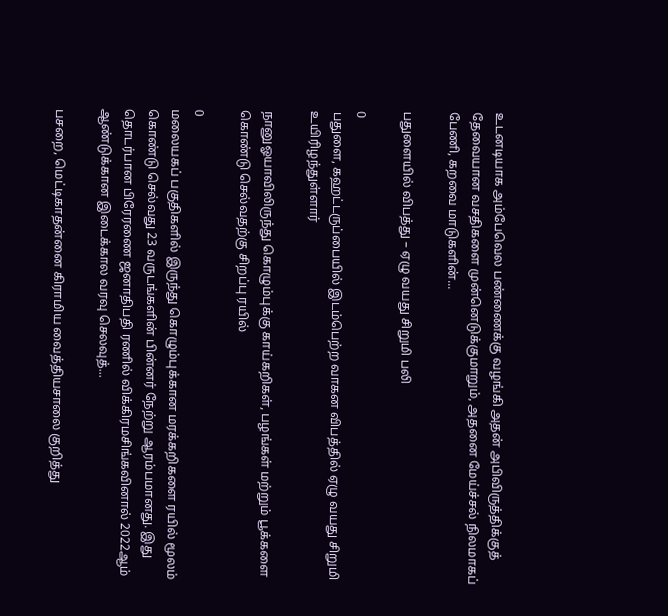உடனடியாக அம்பேவெல பண்ணைக்கு வழங்கி அதன் அபிவிருத்திக்குத் தேவையான வசதிகளை முன்னெடுக்குமாறும், அதனை மேய்ச்சல் நிலமாகப் பேணி, கறவை மாடுகளின்...

பதுளையில் விபத்து – ஏழு வயது சிறுமி பலி

0
பதுளை, கஹட்டருப்பையில் இடம்பெற்ற வாகன விபத்தில் ஏழு வயது சிறுமி உயிரிழந்துள்ளார்

நானுஓயாவிலிருந்து கொழும்புக்கு காய்கறிகள், பழங்கள் மற்றும் பூக்களை கொண்டு செல்வதற்கு சிறப்பு ரயில்

0
மலையகப் பகுதிகளில் இருந்து கொழும்புக்கான மரக்கறிகளை ரயில் மூலம் கொண்டு செல்வது 23 வருடங்களின் பின்னர் நேற்று ஆரம்பமானது. இது தொடர்பான பிரேரணை ஜனாதிபதி ரணில் விக்கிரமசிங்கவினால் 2022ஆம் ஆண்டுக்கான இடைக்கால வரவு செலவுத்...

பசறை, மெட்டிகாதன்னை கிராமிய வைத்தியசாலை குறித்து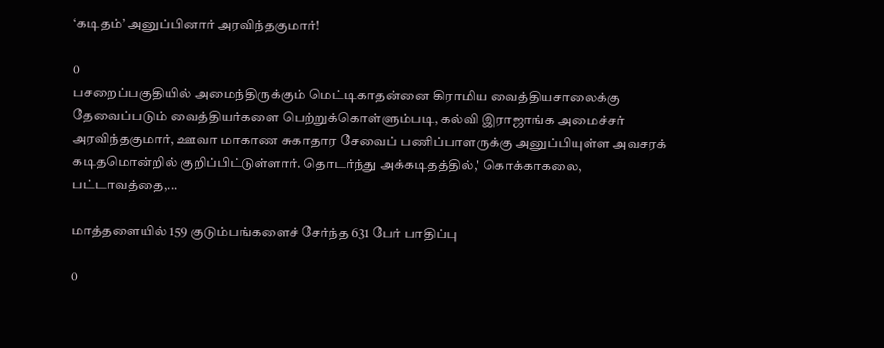‘கடிதம்’ அனுப்பினார் அரவிந்தகுமார்!

0
பசறைப்பகுதியில் அமைந்திருக்கும் மெட்டிகாதன்னை கிராமிய வைத்தியசாலைக்கு தேவைப்படும் வைத்தியர்களை பெற்றுக்கொள்ளும்படி, கல்வி இராஜாங்க அமைச்சர் அரவிந்தகுமார், ஊவா மாகாண சுகாதார சேவைப் பணிப்பாளருக்கு அனுப்பியுள்ள அவசரக் கடிதமொன்றில் குறிப்பிட்டுள்ளார். தொடர்ந்து அக்கடிதத்தில்,' கொக்காகலை, பட்டாவத்தை,...

மாத்தளையில் 159 குடும்பங்களைச் சேர்ந்த 631 பேர் பாதிப்பு

0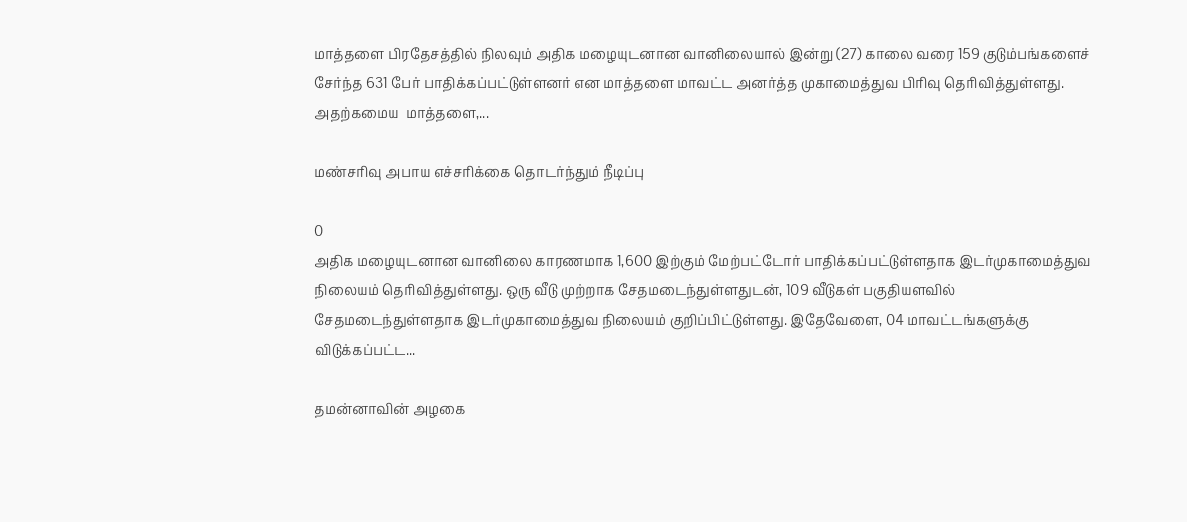மாத்தளை பிரதேசத்தில் நிலவும் அதிக மழையுடனான வானிலையால் இன்று (27) காலை வரை 159 குடும்பங்களைச் சேர்ந்த 631 பேர் பாதிக்கப்பட்டுள்ளனர் என மாத்தளை மாவட்ட அனர்த்த முகாமைத்துவ பிரிவு தெரிவித்துள்ளது. அதற்கமைய  மாத்தளை,...

மண்சரிவு அபாய எச்சரிக்கை தொடர்ந்தும் நீடிப்பு

0
அதிக மழையுடனான வானிலை காரணமாக 1,600 இற்கும் மேற்பட்டோர் பாதிக்கப்பட்டுள்ளதாக இடர்முகாமைத்துவ நிலையம் தெரிவித்துள்ளது. ஒரு வீடு முற்றாக சேதமடைந்துள்ளதுடன், 109 வீடுகள் பகுதியளவில் சேதமடைந்துள்ளதாக இடர்முகாமைத்துவ நிலையம் குறிப்பிட்டுள்ளது. இதேவேளை, 04 மாவட்டங்களுக்கு விடுக்கப்பட்ட...

தமன்னாவின் அழகை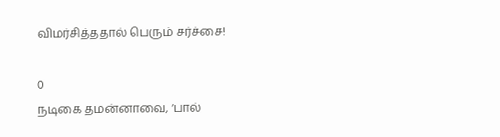விமர்சித்ததால் பெரும் சர்ச்சை!

0
நடிகை தமன்னாவை, ‘பால்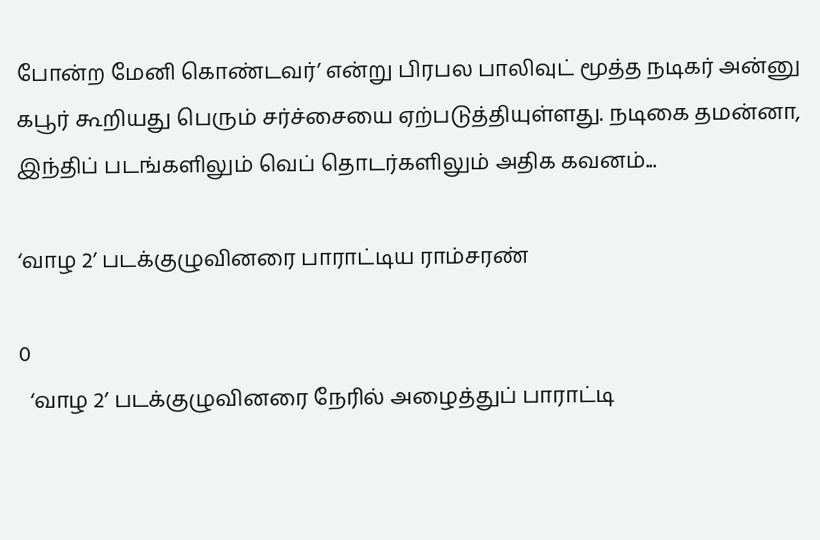போன்ற மேனி கொண்டவர்’ என்று பிரபல பாலிவுட் மூத்த நடிகர் அன்னு கபூர் கூறியது பெரும் சர்ச்சையை ஏற்படுத்தியுள்ளது. நடிகை தமன்னா, இந்திப் படங்களிலும் வெப் தொடர்களிலும் அதிக கவனம்...

‘வாழ 2’ படக்குழுவினரை பாராட்டிய ராம்சரண்

0
  ‘வாழ 2’ படக்குழுவினரை நேரில் அழைத்துப் பாராட்டி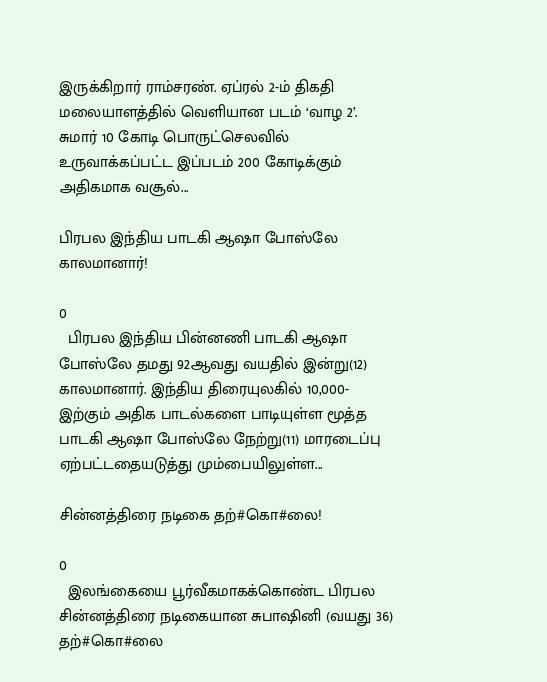இருக்கிறார் ராம்சரண். ஏப்ரல் 2-ம் திகதி மலையாளத்தில் வெளியான படம் ‘வாழ 2’. சுமார் 10 கோடி பொருட்செலவில் உருவாக்கப்பட்ட இப்படம் 200 கோடிக்கும் அதிகமாக வசூல்...

பிரபல இந்திய பாடகி ஆஷா போஸ்லே காலமானார்!

0
  பிரபல இந்திய பின்னணி பாடகி ஆஷா போஸ்லே தமது 92ஆவது வயதில் இன்று(12) காலமானார். இந்திய திரையுலகில் 10,000-இற்கும் அதிக பாடல்களை பாடியுள்ள மூத்த பாடகி ஆஷா போஸ்லே நேற்று(11) மாரடைப்பு ஏற்பட்டதையடுத்து மும்பையிலுள்ள...

சின்னத்திரை நடிகை தற்#கொ#லை!

0
  இலங்கையை பூர்வீகமாகக்கொண்ட பிரபல சின்னத்திரை நடிகையான சுபாஷினி (வயது 36) தற்#கொ#லை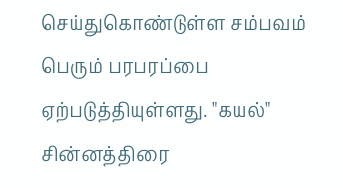செய்துகொண்டுள்ள சம்பவம் பெரும் பரபரப்பை ஏற்படுத்தியுள்ளது. "கயல்" சின்னத்திரை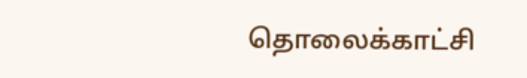தொலைக்காட்சி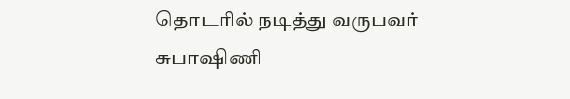தொடரில் நடித்து வருபவர் சுபாஷிணி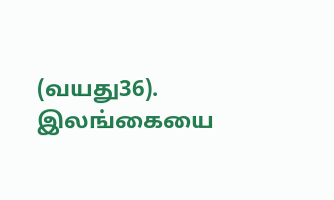(வயது36). இலங்கையை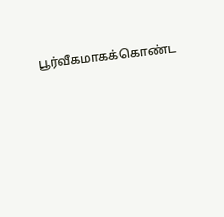பூர்வீகமாகக்கொண்ட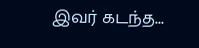இவர் கடந்த...